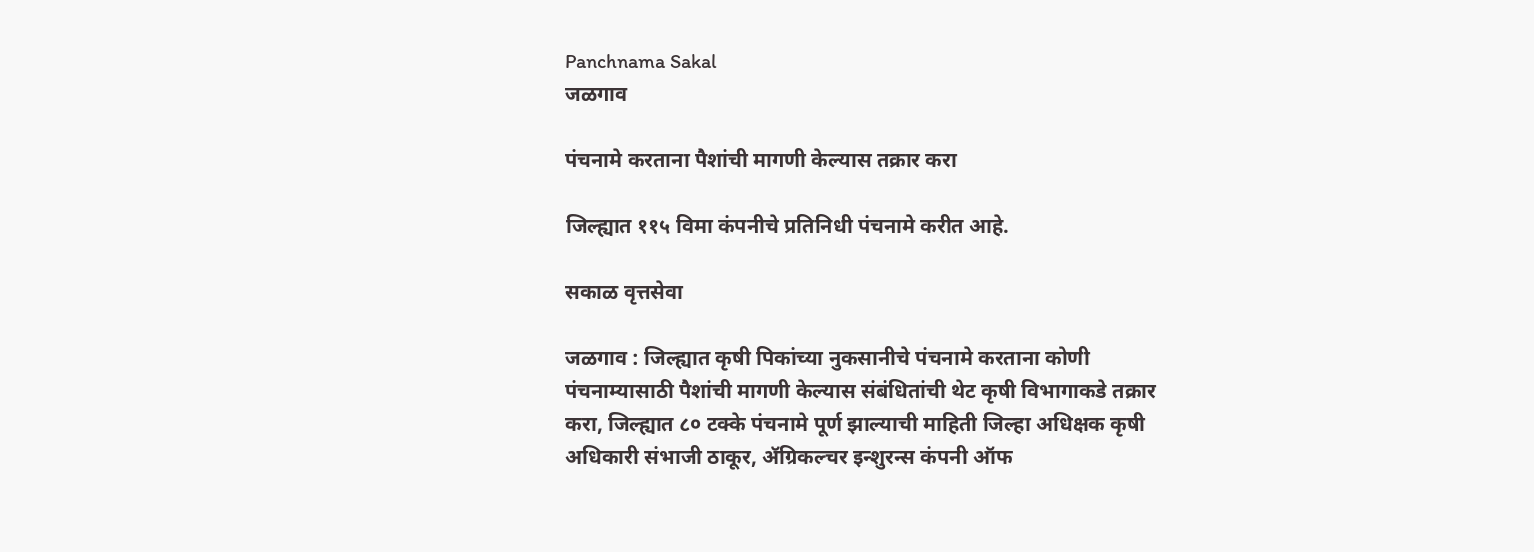Panchnama Sakal
जळगाव

पंचनामे करताना पैशांची मागणी केल्यास तक्रार करा

जिल्ह्यात ११५ विमा कंपनीचे प्रतिनिधी पंचनामे करीत आहे.

सकाळ वृत्तसेवा

जळगाव : जिल्ह्यात कृषी पिकांच्या नुकसानीचे पंचनामे करताना कोणी पंचनाम्यासाठी पैशांची मागणी केल्यास संबंधितांची थेट कृषी विभागाकडे तक्रार करा, जिल्ह्यात ८० टक्के पंचनामे पूर्ण झाल्याची माहिती जिल्हा अधिक्षक कृषी अधिकारी संभाजी ठाकूर, ॲग्रिकल्चर इन्शुरन्स कंपनी ऑफ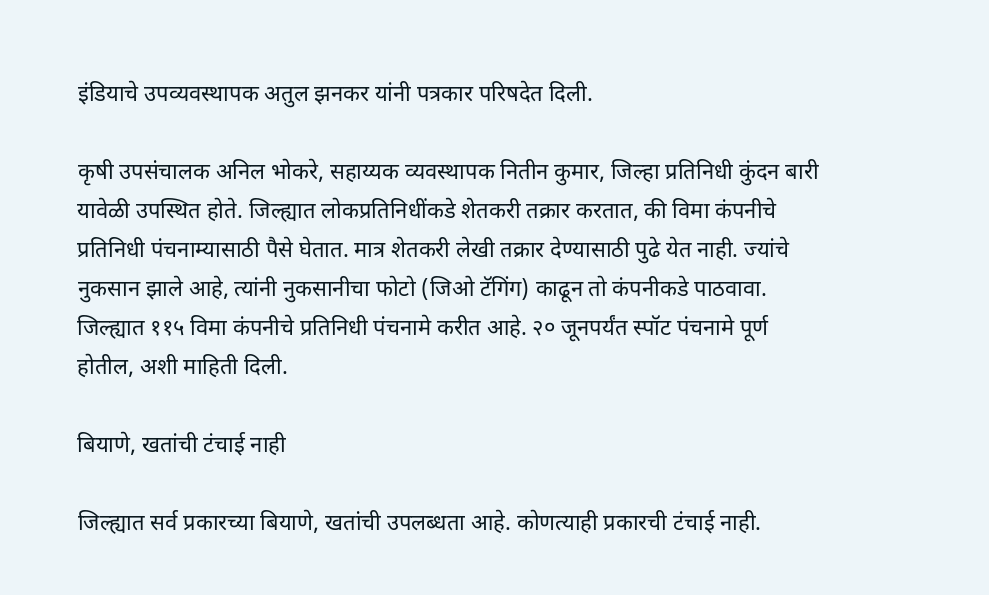इंडियाचे उपव्यवस्थापक अतुल झनकर यांनी पत्रकार परिषदेत दिली.

कृषी उपसंचालक अनिल भोकरे, सहाय्यक व्यवस्थापक नितीन कुमार, जिल्हा प्रतिनिधी कुंदन बारी यावेळी उपस्थित होते. जिल्ह्यात लोकप्रतिनिधींकडे शेतकरी तक्रार करतात, की विमा कंपनीचे प्रतिनिधी पंचनाम्यासाठी पैसे घेतात. मात्र शेतकरी लेखी तक्रार देण्यासाठी पुढे येत नाही. ज्यांचे नुकसान झाले आहे, त्यांनी नुकसानीचा फोटो (जिओ टॅगिंग) काढून तो कंपनीकडे पाठवावा. जिल्ह्यात ११५ विमा कंपनीचे प्रतिनिधी पंचनामे करीत आहे. २० जूनपर्यंत स्पॉट पंचनामे पूर्ण होतील, अशी माहिती दिली.

बियाणे, खतांची टंचाई नाही

जिल्ह्यात सर्व प्रकारच्या बियाणे, खतांची उपलब्धता आहे. कोणत्याही प्रकारची टंचाई नाही.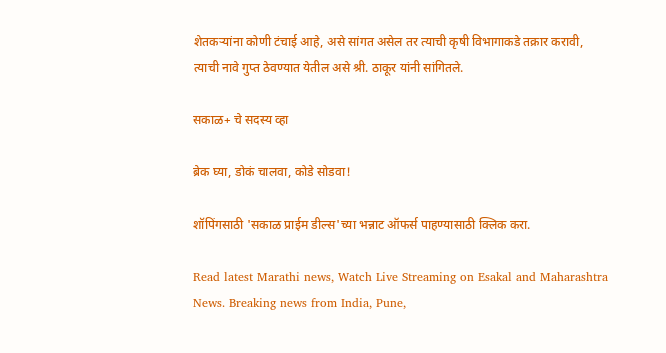शेतकऱ्यांना कोणी टंचाई आहे, असे सांगत असेल तर त्याची कृषी विभागाकडे तक्रार करावी, त्याची नावे गुप्त ठेवण्यात येतील असे श्री. ठाकूर यांनी सांगितले.

सकाळ+ चे सदस्य व्हा

ब्रेक घ्या, डोकं चालवा, कोडे सोडवा!

शॉपिंगसाठी 'सकाळ प्राईम डील्स'च्या भन्नाट ऑफर्स पाहण्यासाठी क्लिक करा.

Read latest Marathi news, Watch Live Streaming on Esakal and Maharashtra News. Breaking news from India, Pune,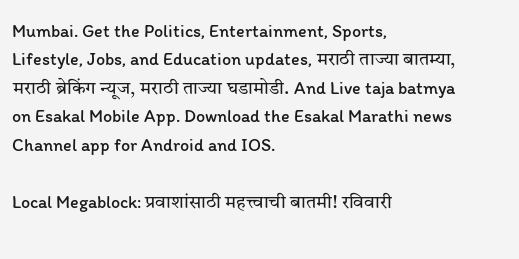Mumbai. Get the Politics, Entertainment, Sports, Lifestyle, Jobs, and Education updates, मराठी ताज्या बातम्या, मराठी ब्रेकिंग न्यूज, मराठी ताज्या घडामोडी. And Live taja batmya on Esakal Mobile App. Download the Esakal Marathi news Channel app for Android and IOS.

Local Megablock: प्रवाशांसाठी महत्त्वाची बातमी! रविवारी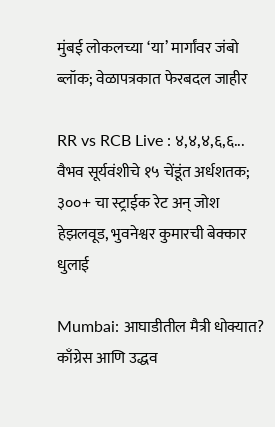मुंबई लोकलच्या ‘या’ मार्गांवर जंबो ब्लॉक; वेळापत्रकात फेरबदल जाहीर

RR vs RCB Live : ४,४,४,६,६... वैभव सूर्यवंशीचे १५ चेंडूंत अर्धशतक; ३००+ चा स्ट्राईक रेट अन् जोश हेझलवूड, भुवनेश्वर कुमारची बेक्कार धुलाई

Mumbai: आघाडीतील मैत्री धोक्यात? काँग्रेस आणि उद्धव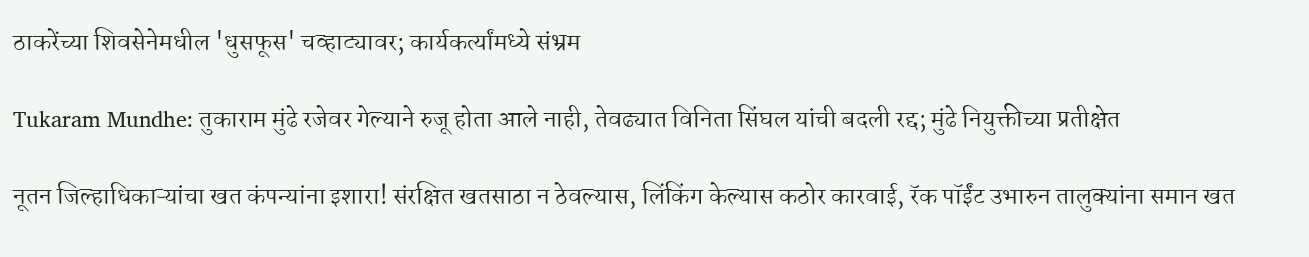ठाकरेंच्या शिवसेनेमधील 'धुसफूस' चव्हाट्यावर; कार्यकर्त्यांमध्ये संभ्रम

Tukaram Mundhe: तुकाराम मुंढे रजेवर गेल्याने रुजू होता आले नाही, तेवढ्यात विनिता सिंघल यांची बदली रद्द; मुंढे नियुक्तीच्या प्रतीक्षेत

नूतन जिल्हाधिकाऱ्यांचा खत कंपन्यांना इशारा! संरक्षित खतसाठा न ठेवल्यास, लिंकिंग केल्यास कठोर कारवाई, रॅक पॉईंट उभारुन तालुक्यांना समान खत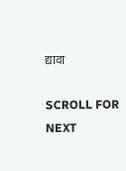द्यावा

SCROLL FOR NEXT